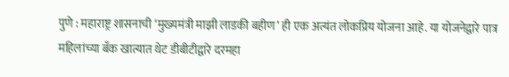पुणे : महाराष्ट्र शासनाची ‘मुख्यमंत्री माझी लाडकी बहीण’ ही एक अत्यंत लोकप्रिय योजना आहे. या योजनेद्वारे पात्र महिलांच्या बँक खात्यात थेट डीबीटीद्वारे दरमहा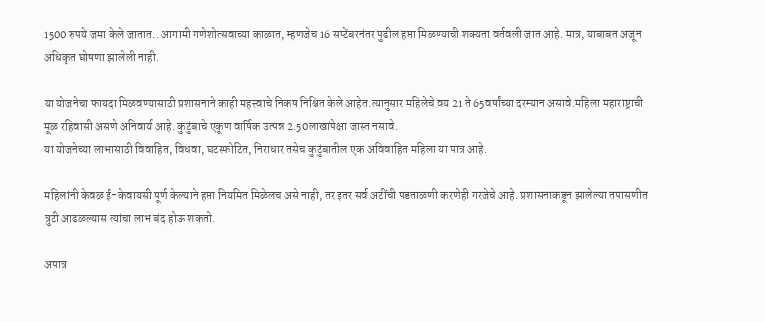1500 रुपये जमा केले जातात.. आगामी गणेशोत्सवाच्या काळात, म्हणजेच 16 सप्टेंबरनंतर पुढील हप्ता मिळण्याची शक्यता वर्तवली जात आहे. मात्र, याबाबत अजून अधिकृत घोषणा झालेली नाही.

या योजनेचा फायदा मिळवण्यासाठी प्रशासनाने काही महत्त्वाचे निकष निश्चित केले आहेत.त्यानुसार महिलेचे वय 21 ते 65वर्षांच्या दरम्यान असावे.महिला महाराष्ट्राची मूळ रहिवासी असणे अनिवार्य आहे. कुटुंबाचे एकूण वार्षिक उत्पन्न 2.50लाखांपेक्षा जास्त नसावे.
या योजनेच्या लाभासाठी विवाहित, विधवा, घटस्फोटित, निराधार तसेच कुटुंबातील एक अविवाहित महिला या पात्र आहे.

महिलांनी केवळ ई-केवायसी पूर्ण केल्याने हप्ता नियमित मिळेलच असे नाही, तर इतर सर्व अटींची पडताळणी करणेही गरजेचे आहे. प्रशासनाकडून झालेल्या तपासणीत त्रुटी आढळल्यास त्यांचा लाभ बंद होऊ शकतो.

अपात्र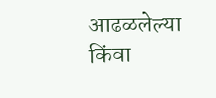आढळलेल्या किंवा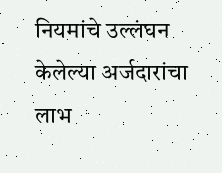नियमांचे उल्लंघन केलेल्या अर्जदारांचा लाभ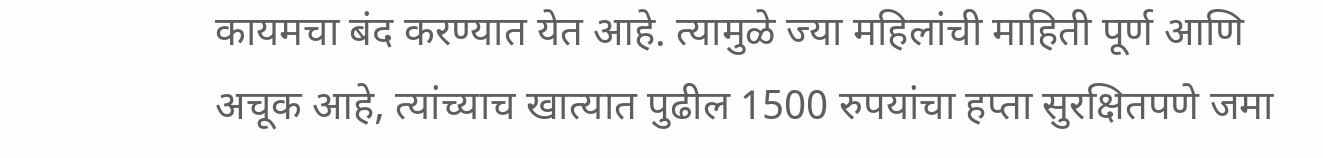कायमचा बंद करण्यात येत आहे. त्यामुळे ज्या महिलांची माहिती पूर्ण आणि अचूक आहे, त्यांच्याच खात्यात पुढील 1500 रुपयांचा हप्ता सुरक्षितपणे जमा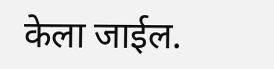केला जाईल.